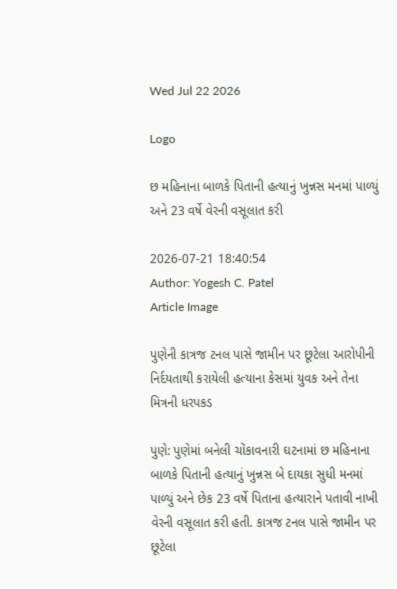Wed Jul 22 2026

Logo

છ મહિનાના બાળકે પિતાની હત્યાનું ખુન્નસ મનમાં પાળ્યું અને 23 વર્ષે વેરની વસૂલાત કરી

2026-07-21 18:40:54
Author: Yogesh C. Patel
Article Image

પુણેની કાત્રજ ટનલ પાસે જામીન પર છૂટેલા આરોપીની નિર્દયતાથી કરાયેલી હત્યાના કેસમાં યુવક અને તેના મિત્રની ધરપકડ

પુણે: પુણેમાં બનેલી ચોંકાવનારી ઘટનામાં છ મહિનાના બાળકે પિતાની હત્યાનું ખુન્નસ બે દાયકા સુધી મનમાં પાળ્યું અને છેક 23 વર્ષે પિતાના હત્યારાને પતાવી નાખી વેરની વસૂલાત કરી હતી. કાત્રજ ટનલ પાસે જામીન પર છૂટેલા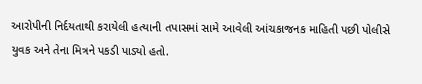આરોપીની નિર્દયતાથી કરાયેલી હત્યાની તપાસમાં સામે આવેલી આંચકાજનક માહિતી પછી પોલીસે યુવક અને તેના મિત્રને પકડી પાડ્યો હતો.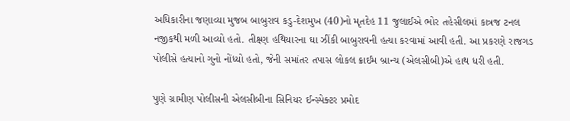અધિકારીના જણાવ્યા મુજબ બાબુરાવ કડુ-દેશમુખ (40)નો મૃતદેહ 11 જુલાઈએ ભોર તહેસીલમાં કાત્રજ ટનલ નજીકથી મળી આવ્યો હતો. તીક્ષ્ણ હથિયારના ઘા ઝીંકી બાબુરાવની હત્યા કરવામાં આવી હતી. આ પ્રકરણે રાજગડ પોલીસે હત્યાનો ગુનો નોંધ્યો હતો, જેની સમાંતર તપાસ લોકલ ક્રાઈમ બ્રાન્ચ (એલસીબી)એ હાથ ધરી હતી.

પુણે ગ્રામીણ પોલીસની એલસીબીના સિનિયર ઈન્સ્પેક્ટર પ્રમોદ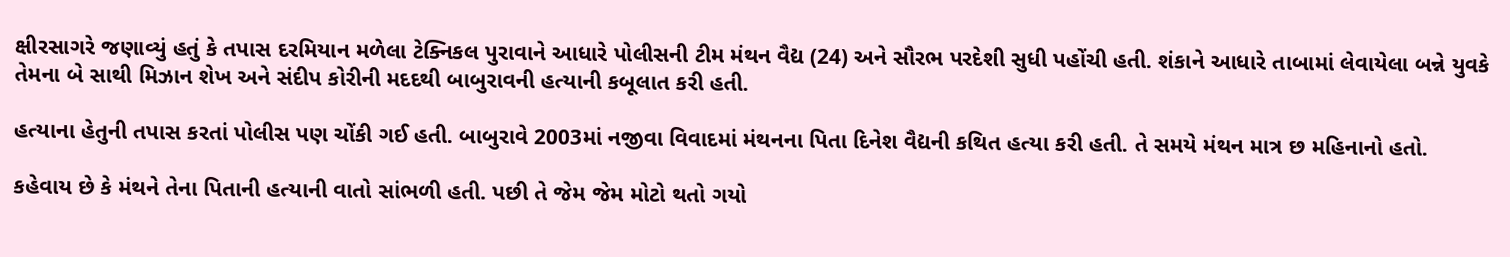ક્ષીરસાગરે જણાવ્યું હતું કે તપાસ દરમિયાન મળેલા ટેક્નિકલ પુરાવાને આધારે પોલીસની ટીમ મંથન વૈદ્ય (24) અને સૌરભ પરદેશી સુધી પહોંચી હતી. શંકાને આધારે તાબામાં લેવાયેલા બન્ને યુવકે તેમના બે સાથી મિઝાન શેખ અને સંદીપ કોરીની મદદથી બાબુરાવની હત્યાની કબૂલાત કરી હતી.

હત્યાના હેતુની તપાસ કરતાં પોલીસ પણ ચોંકી ગઈ હતી. બાબુરાવે 2003માં નજીવા વિવાદમાં મંથનના પિતા દિનેશ વૈદ્યની કથિત હત્યા કરી હતી. તે સમયે મંથન માત્ર છ મહિનાનો હતો.

કહેવાય છે કે મંથને તેના પિતાની હત્યાની વાતો સાંભળી હતી. પછી તે જેમ જેમ મોટો થતો ગયો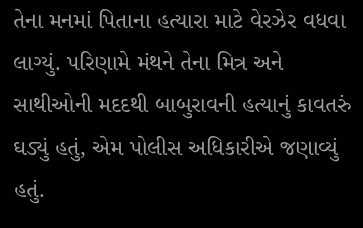તેના મનમાં પિતાના હત્યારા માટે વેરઝેર વધવા લાગ્યું. પરિણામે મંથને તેના મિત્ર અને સાથીઓની મદદથી બાબુરાવની હત્યાનું કાવતરું ઘડ્યું હતું, એમ પોલીસ અધિકારીએ જણાવ્યું હતું.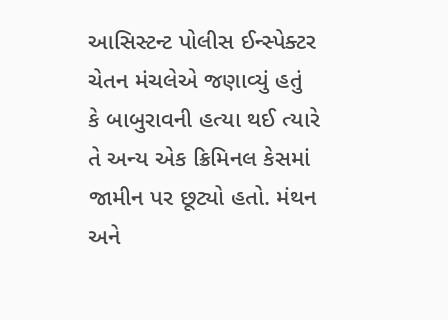આસિસ્ટન્ટ પોલીસ ઈન્સ્પેક્ટર ચેતન મંચલેએ જણાવ્યું હતું કે બાબુરાવની હત્યા થઈ ત્યારે તે અન્ય એક ક્રિમિનલ કેસમાં જામીન પર છૂટ્યો હતો. મંથન અને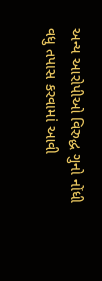અન્ય આરોપીઓ વિરુદ્ધ ગુનો નોંધી વધુ તપાસ કરવામાં આવી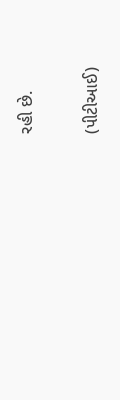રહી છે.

(પીટીઆઈ)